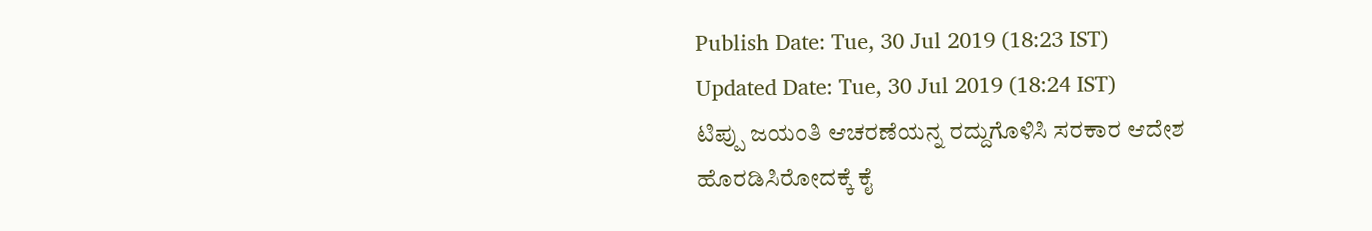Publish Date: Tue, 30 Jul 2019 (18:23 IST)
Updated Date: Tue, 30 Jul 2019 (18:24 IST)
ಟಿಪ್ಪು ಜಯಂತಿ ಆಚರಣೆಯನ್ನ ರದ್ದುಗೊಳಿಸಿ ಸರಕಾರ ಆದೇಶ ಹೊರಡಿಸಿರೋದಕ್ಕೆ ಕೈ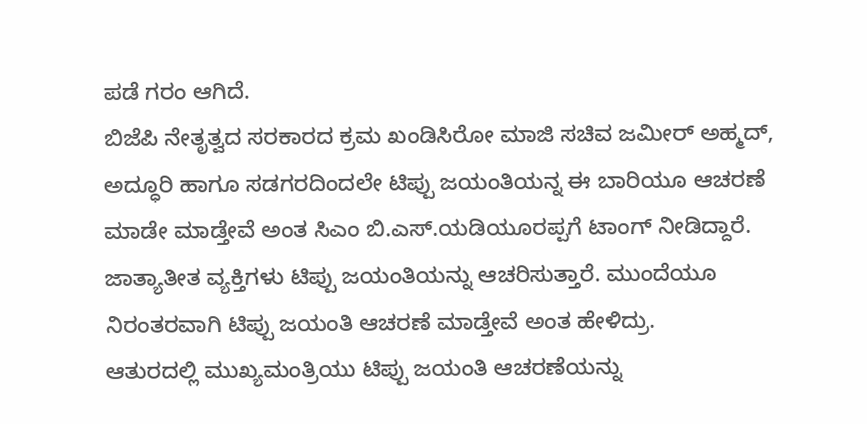ಪಡೆ ಗರಂ ಆಗಿದೆ.
ಬಿಜೆಪಿ ನೇತೃತ್ವದ ಸರಕಾರದ ಕ್ರಮ ಖಂಡಿಸಿರೋ ಮಾಜಿ ಸಚಿವ ಜಮೀರ್ ಅಹ್ಮದ್, ಅದ್ಧೂರಿ ಹಾಗೂ ಸಡಗರದಿಂದಲೇ ಟಿಪ್ಪು ಜಯಂತಿಯನ್ನ ಈ ಬಾರಿಯೂ ಆಚರಣೆ ಮಾಡೇ ಮಾಡ್ತೇವೆ ಅಂತ ಸಿಎಂ ಬಿ.ಎಸ್.ಯಡಿಯೂರಪ್ಪಗೆ ಟಾಂಗ್ ನೀಡಿದ್ದಾರೆ.
ಜಾತ್ಯಾತೀತ ವ್ಯಕ್ತಿಗಳು ಟಿಪ್ಪು ಜಯಂತಿಯನ್ನು ಆಚರಿಸುತ್ತಾರೆ. ಮುಂದೆಯೂ ನಿರಂತರವಾಗಿ ಟಿಪ್ಪು ಜಯಂತಿ ಆಚರಣೆ ಮಾಡ್ತೇವೆ ಅಂತ ಹೇಳಿದ್ರು.
ಆತುರದಲ್ಲಿ ಮುಖ್ಯಮಂತ್ರಿಯು ಟಿಪ್ಪು ಜಯಂತಿ ಆಚರಣೆಯನ್ನು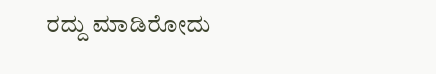ರದ್ದು ಮಾಡಿರೋದು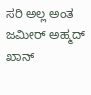ಸರಿ ಅಲ್ಲ ಅಂತ ಜಮೀರ್ ಅಹ್ಮದ್ ಖಾನ್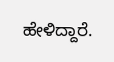ಹೇಳಿದ್ದಾರೆ.